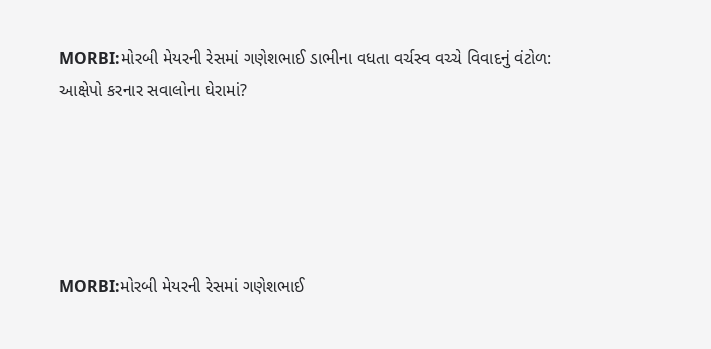MORBI:મોરબી મેયરની રેસમાં ગણેશભાઈ ડાભીના વધતા વર્ચસ્વ વચ્ચે વિવાદનું વંટોળ: આક્ષેપો કરનાર સવાલોના ઘેરામાં?





MORBI:મોરબી મેયરની રેસમાં ગણેશભાઈ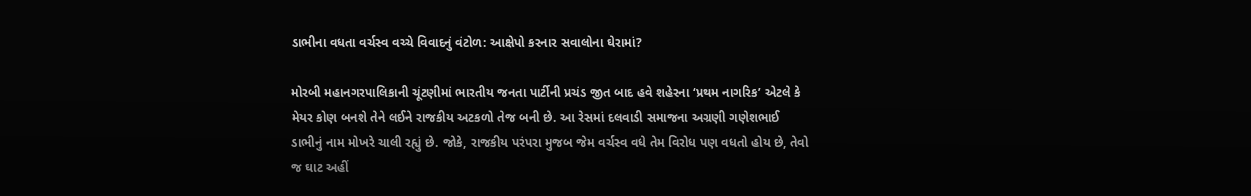ડાભીના વધતા વર્ચસ્વ વચ્ચે વિવાદનું વંટોળ: આક્ષેપો કરનાર સવાલોના ઘેરામાં?

મોરબી મહાનગરપાલિકાની ચૂંટણીમાં ભારતીય જનતા પાર્ટીની પ્રચંડ જીત બાદ હવે શહેરના ‘પ્રથમ નાગરિક’ એટલે કે મેયર કોણ બનશે તેને લઈને રાજકીય અટકળો તેજ બની છે. આ રેસમાં દલવાડી સમાજના અગ્રણી ગણેશભાઈ ડાભીનું નામ મોખરે ચાલી રહ્યું છે. જોકે, રાજકીય પરંપરા મુજબ જેમ વર્ચસ્વ વધે તેમ વિરોધ પણ વધતો હોય છે, તેવો જ ઘાટ અહીં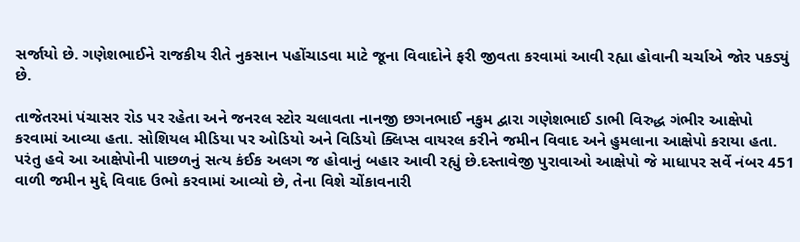સર્જાયો છે. ગણેશભાઈને રાજકીય રીતે નુકસાન પહોંચાડવા માટે જૂના વિવાદોને ફરી જીવતા કરવામાં આવી રહ્યા હોવાની ચર્ચાએ જોર પકડ્યું છે.

તાજેતરમાં પંચાસર રોડ પર રહેતા અને જનરલ સ્ટોર ચલાવતા નાનજી છગનભાઈ નકુમ દ્વારા ગણેશભાઈ ડાભી વિરુદ્ધ ગંભીર આક્ષેપો કરવામાં આવ્યા હતા. સોશિયલ મીડિયા પર ઓડિયો અને વિડિયો ક્લિપ્સ વાયરલ કરીને જમીન વિવાદ અને હુમલાના આક્ષેપો કરાયા હતા. પરંતુ હવે આ આક્ષેપોની પાછળનું સત્ય કંઈક અલગ જ હોવાનું બહાર આવી રહ્યું છે.દસ્તાવેજી પુરાવાઓ આક્ષેપો જે માધાપર સર્વે નંબર 451 વાળી જમીન મુદ્દે વિવાદ ઉભો કરવામાં આવ્યો છે, તેના વિશે ચોંકાવનારી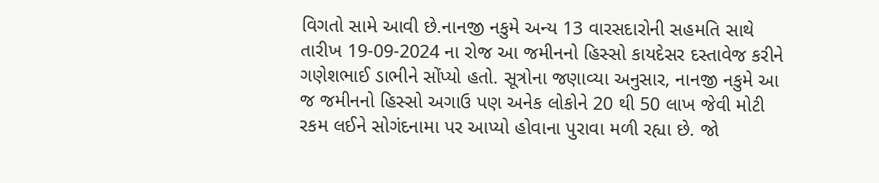વિગતો સામે આવી છે.નાનજી નકુમે અન્ય 13 વારસદારોની સહમતિ સાથે તારીખ 19-09-2024 ના રોજ આ જમીનનો હિસ્સો કાયદેસર દસ્તાવેજ કરીને ગણેશભાઈ ડાભીને સોંપ્યો હતો. સૂત્રોના જણાવ્યા અનુસાર, નાનજી નકુમે આ જ જમીનનો હિસ્સો અગાઉ પણ અનેક લોકોને 20 થી 50 લાખ જેવી મોટી રકમ લઈને સોગંદનામા પર આપ્યો હોવાના પુરાવા મળી રહ્યા છે. જો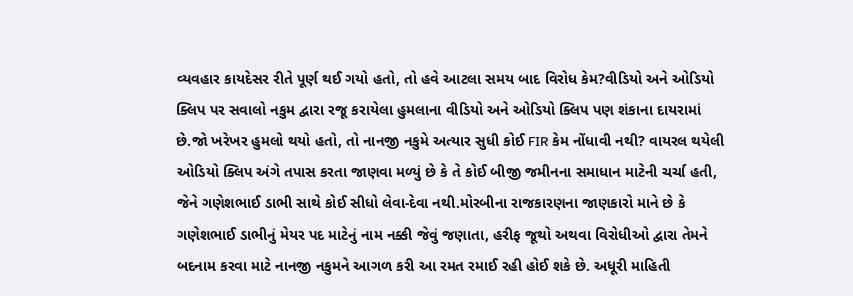વ્યવહાર કાયદેસર રીતે પૂર્ણ થઈ ગયો હતો, તો હવે આટલા સમય બાદ વિરોધ કેમ?વીડિયો અને ઓડિયો ક્લિપ પર સવાલો નકુમ દ્વારા રજૂ કરાયેલા હુમલાના વીડિયો અને ઓડિયો ક્લિપ પણ શંકાના દાયરામાં છે.જો ખરેખર હુમલો થયો હતો, તો નાનજી નકુમે અત્યાર સુધી કોઈ FIR કેમ નોંધાવી નથી? વાયરલ થયેલી ઓડિયો ક્લિપ અંગે તપાસ કરતા જાણવા મળ્યું છે કે તે કોઈ બીજી જમીનના સમાધાન માટેની ચર્ચા હતી, જેને ગણેશભાઈ ડાભી સાથે કોઈ સીધો લેવા-દેવા નથી.મોરબીના રાજકારણના જાણકારો માને છે કે ગણેશભાઈ ડાભીનું મેયર પદ માટેનું નામ નક્કી જેવું જણાતા, હરીફ જૂથો અથવા વિરોધીઓ દ્વારા તેમને બદનામ કરવા માટે નાનજી નકુમને આગળ કરી આ રમત રમાઈ રહી હોઈ શકે છે. અધૂરી માહિતી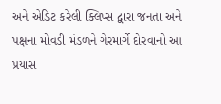અને એડિટ કરેલી ક્લિપ્સ દ્વારા જનતા અને પક્ષના મોવડી મંડળને ગેરમાર્ગે દોરવાનો આ પ્રયાસ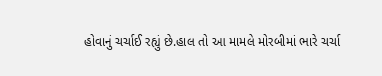હોવાનું ચર્ચાઈ રહ્યું છે.હાલ તો આ મામલે મોરબીમાં ભારે ચર્ચા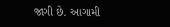જાગી છે. આગામી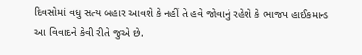દિવસોમાં વધુ સત્ય બહાર આવશે કે નહીં તે હવે જોવાનું રહેશે કે ભાજપ હાઈકમાન્ડ આ વિવાદને કેવી રીતે જુએ છે.